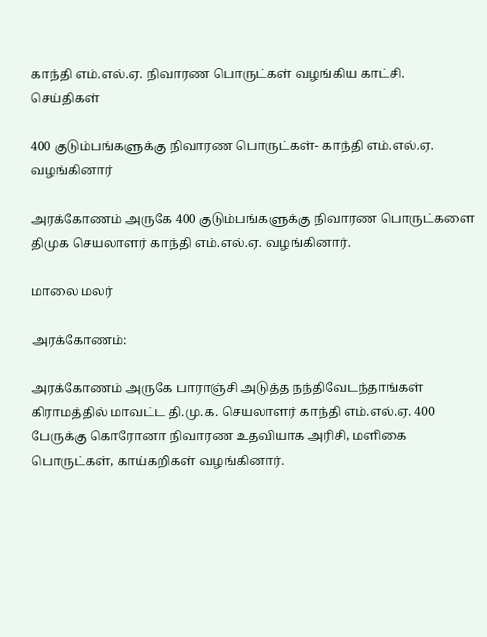காந்தி எம்.எல்.ஏ. நிவாரண பொருட்கள் வழங்கிய காட்சி.
செய்திகள்

400 குடும்பங்களுக்கு நிவாரண பொருட்கள்- காந்தி எம்.எல்.ஏ. வழங்கினார்

அரக்கோணம் அருகே 400 குடும்பங்களுக்கு நிவாரண பொருட்களை திமுக செயலாளர் காந்தி எம்.எல்.ஏ. வழங்கினார்.

மாலை மலர்

அரக்கோணம்:

அரக்கோணம் அருகே பாராஞ்சி அடுத்த நந்திவேடந்தாங்கள் கிராமத்தில் மாவட்ட தி.மு.க. செயலாளர் காந்தி எம்.எல்.ஏ. 400 பேருக்கு கொரோனா நிவாரண உதவியாக அரிசி, மளிகை பொருட்கள், காய்கறிகள் வழங்கினார்.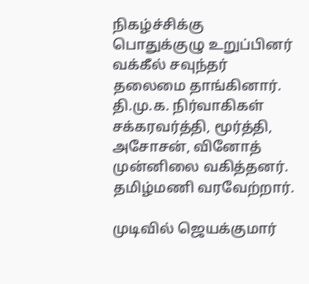நிகழ்ச்சிக்கு பொதுக்குழு உறுப்பினர் வக்கீல் சவுந்தர் தலைமை தாங்கினார். தி.மு.க. நிர்வாகிகள் சக்கரவர்த்தி, மூர்த்தி, அசோசன், வினோத் முன்னிலை வகித்தனர். தமிழ்மணி வரவேற்றார்.

முடிவில் ஜெயக்குமார்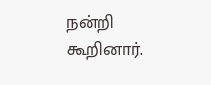நன்றி கூறினார்.